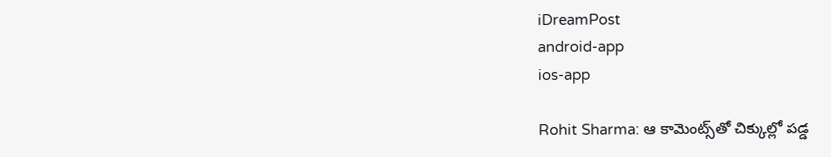iDreamPost
android-app
ios-app

Rohit Sharma: ఆ కామెంట్స్‌తో చిక్కుల్లో పడ్డ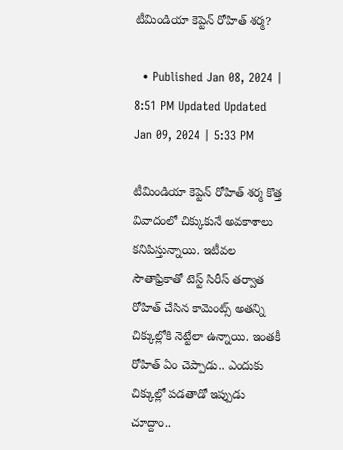టీమిండియా కెప్టెన్‌ రోహిత్‌ శర్మ?

  • Published Jan 08, 2024 | 8:51 PM Updated Updated Jan 09, 2024 | 5:33 PM

టీమిండియా కెప్టెన్‌ రోహిత్‌ శర్మ కొత్త వివాదంలో చిక్కుకునే అవకాశాలు కనిపిస్తున్నాయి. ఇటీవల సౌతాఫ్రికాతో టెస్ట్‌ సిరీస్‌ తర్వాత రోహిత్‌ చేసిన కామెంట్స్‌ అతన్ని చిక్కుల్లోకి నెట్టేలా ఉన్నాయి. ఇంతకీ రోహిత్‌ ఏం చెప్పాడు.. ఎందుకు చిక్కుల్లో పడతాడో ఇప్పుడు చూద్దాం..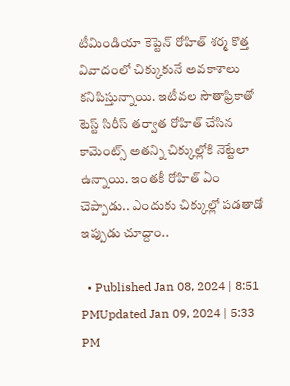టీమిండియా కెప్టెన్‌ రోహిత్‌ శర్మ కొత్త వివాదంలో చిక్కుకునే అవకాశాలు కనిపిస్తున్నాయి. ఇటీవల సౌతాఫ్రికాతో టెస్ట్‌ సిరీస్‌ తర్వాత రోహిత్‌ చేసిన కామెంట్స్‌ అతన్ని చిక్కుల్లోకి నెట్టేలా ఉన్నాయి. ఇంతకీ రోహిత్‌ ఏం చెప్పాడు.. ఎందుకు చిక్కుల్లో పడతాడో ఇప్పుడు చూద్దాం..

  • Published Jan 08, 2024 | 8:51 PMUpdated Jan 09, 2024 | 5:33 PM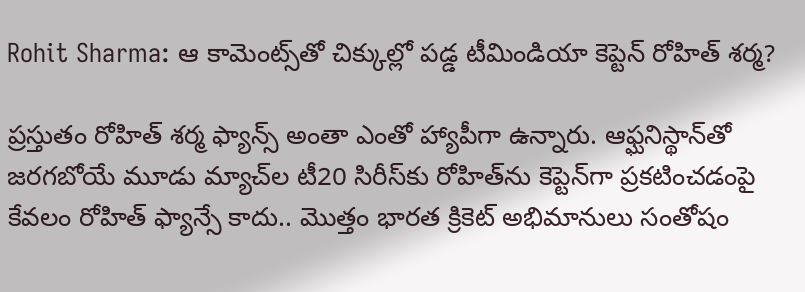Rohit Sharma: ఆ కామెంట్స్‌తో చిక్కుల్లో పడ్డ టీమిండియా కెప్టెన్‌ రోహిత్‌ శర్మ?

ప్రస్తుతం రోహిత్‌ శర్మ ఫ్యాన్స్‌ అంతా ఎంతో హ్యాపీగా ఉన్నారు. ఆఫ్ఘనిస్థాన్‌తో జరగబోయే మూడు మ్యాచ్‌ల టీ20 సిరీస్‌కు రోహిత్‌ను కెప్టెన్‌గా ప్రకటించడంపై కేవలం రోహిత్‌ ఫ్యాన్సే కాదు.. మొత్తం భారత క్రికెట్‌ అభిమానులు సంతోషం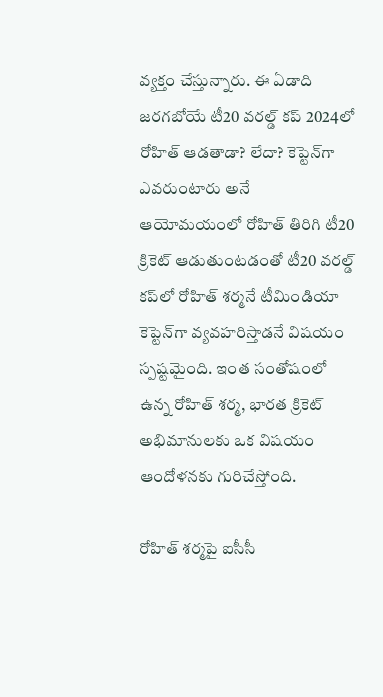వ్యక్తం చేస్తున్నారు. ఈ ఏడాది జరగబోయే టీ20 వరల్డ్‌ కప్‌ 2024లో రోహిత్‌ ఆడతాడా? లేదా? కెప్టెన్‌గా ఎవరుంటారు అనే ఆయోమయంలో రోహిత్‌ తిరిగి టీ20 క్రికెట్‌ ఆడుతుంటడంతో టీ20 వరల్డ్‌ కప్‌లో రోహిత్‌ శర్మనే టీమిండియా కెప్టెన్‌గా వ్యవహరిస్తాడనే విషయం స్పష్టమైంది. ఇంత సంతోషంలో ఉన్న రోహిత్‌ శర్మ, భారత క్రికెట్‌ అభిమానులకు ఒక విషయం ఆందోళనకు గురిచేస్తోంది.

రోహిత్‌ శర్మపై ఐసీసీ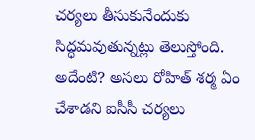చర్యలు తీసుకునేందుకు సిద్ధమవుతున్నట్లు తెలుస్తోంది. అదేంటి? అసలు రోహిత్‌ శర్మ ఏం చేశాడని ఐసీసీ చర్యలు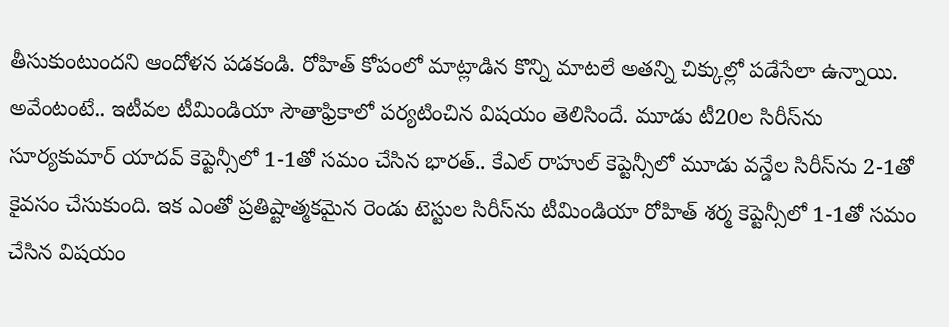తీసుకుంటుందని ఆందోళన పడకండి. రోహిత్‌ కోపంలో మాట్లాడిన కొన్ని మాటలే అతన్ని చిక్కుల్లో పడేసేలా ఉన్నాయి. అవేంటంటే.. ఇటీవల టీమిండియా సౌతాఫ్రికాలో పర్యటించిన విషయం తెలిసిందే. మూడు టీ20ల సిరీస్‌ను సూర్యకుమార్‌ యాదవ్‌ కెప్టెన్సీలో 1-1తో సమం చేసిన భారత్‌.. కేఎల్‌ రాహుల్‌ కెప్టెన్సీలో మూడు వన్డేల సిరీస్‌ను 2-1తో కైవసం చేసుకుంది. ఇక ఎంతో ప్రతిష్టాత్మకమైన రెండు టెస్టుల సిరీస్‌ను టీమిండియా రోహిత్‌ శర్మ కెప్టెన్సీలో 1-1తో సమం చేసిన విషయం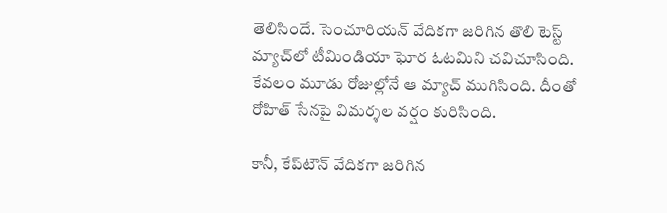తెలిసిందే. సెంచూరియన్‌ వేదికగా జరిగిన తొలి టెస్ట్‌ మ్యాచ్‌లో టీమిండియా ఘోర ఓటమిని చవిచూసింది. కేవలం మూడు రోజుల్లోనే ఆ మ్యాచ్‌ ముగిసింది. దీంతో రోహిత్‌ సేనపై విమర్శల వర్షం కురిసింది.

కానీ, కేప్‌టౌన్‌ వేదికగా జరిగిన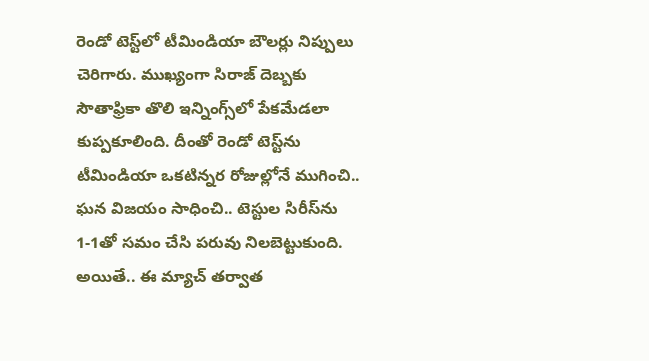రెండో టెస్ట్‌లో టీమిండియా బౌలర్లు నిప్పులు చెరిగారు. ముఖ్యంగా సిరాజ్‌ దెబ్బకు సౌతాఫ్రికా తొలి ఇన్నింగ్స్‌లో పేకమేడలా కుప్పకూలింది. దీంతో రెండో టెస్ట్‌ను టీమిండియా ఒకటిన్నర రోజుల్లోనే ముగించి.. ఘన విజయం సాధించి.. టెస్టుల సిరీస్‌ను 1-1తో సమం చేసి పరువు నిలబెట్టుకుంది. అయితే.. ఈ మ్యాచ్‌ తర్వాత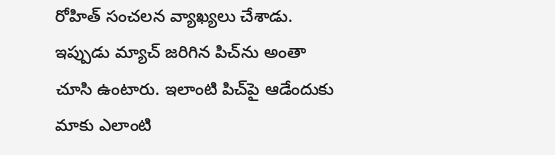రోహిత్‌ సంచలన వ్యాఖ్యలు చేశాడు. ఇప్పుడు మ్యాచ్‌ జరిగిన పిచ్‌ను అంతా చూసి ఉంటారు. ఇలాంటి పిచ్‌పై ఆడేందుకు మాకు ఎలాంటి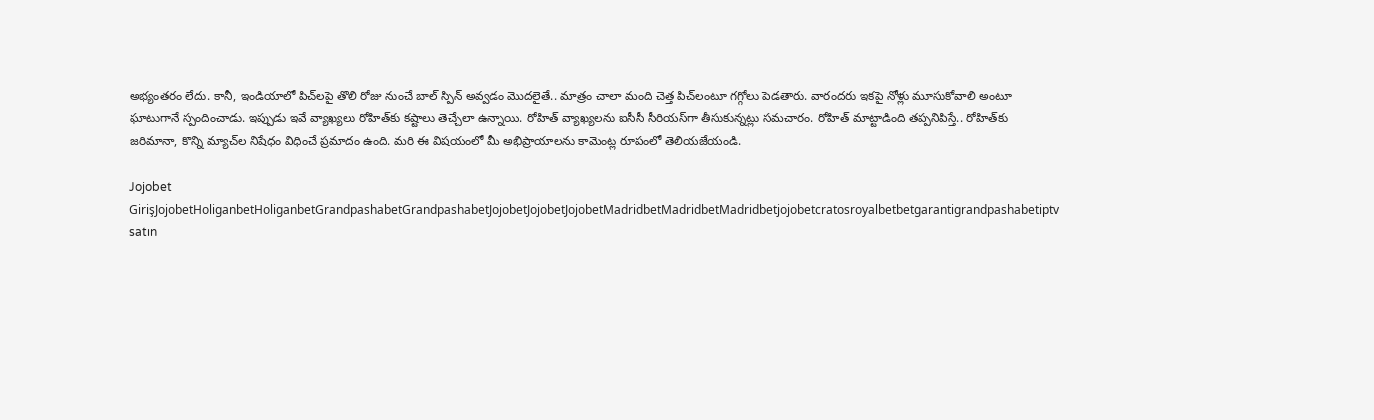అభ్యంతరం లేదు. కానీ, ఇండియాలో పిచ్‌లపై తొలి రోజు నుంచే బాల్‌ స్పిన్‌ అవ్వడం మొదలైతే.. మాత్రం చాలా మంది చెత్త పిచ్‌లంటూ గగ్గోలు పెడతారు. వారందరు ఇకపై నోళ్లు మూసుకోవాలి అంటూ ఘాటుగానే స్పందించాడు. ఇప్పుడు ఇవే వ్యాఖ్యలు రోహిత్‌కు కష్టాలు తెచ్చేలా ఉన్నాయి. రోహిత్‌ వ్యాఖ్యలను ఐసీసీ సీరియస్‌గా తీసుకున్నట్లు సమచారం. రోహిత్‌ మాట్టాడింది తప్పనిపిస్తే.. రోహిత్‌కు జరిమానా, కొన్ని మ్యాచ్‌ల నిషేధం విధించే ప్రమాదం ఉంది. మరి ఈ విషయంలో మీ అభిప్రాయాలను కామెంట్ల రూపంలో తెలియజేయండి.

Jojobet GirişJojobetHoliganbetHoliganbetGrandpashabetGrandpashabetJojobetJojobetJojobetMadridbetMadridbetMadridbetjojobetcratosroyalbetbetgarantigrandpashabetiptv satın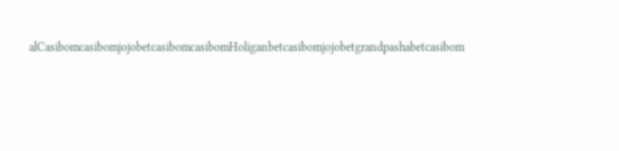alCasibomcasibomjojobetcasibomcasibomHoliganbetcasibomjojobetgrandpashabetcasibom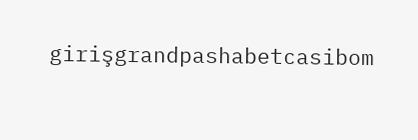girişgrandpashabetcasibom